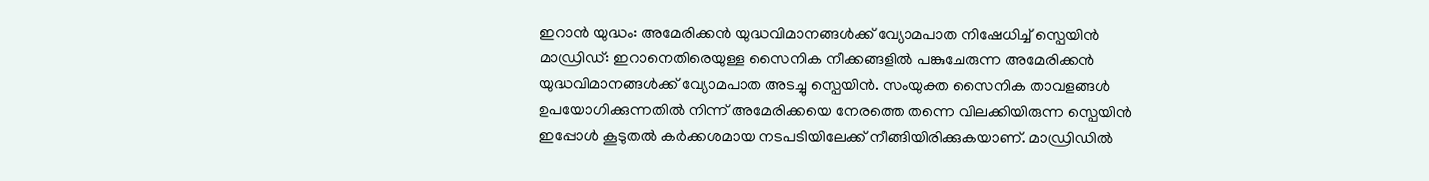ഇറാൻ യുദ്ധം: അമേരിക്കൻ യുദ്ധവിമാനങ്ങൾക്ക് വ്യോമപാത നിഷേധിച്ച് സ്പെയിൻ
മാഡ്രിഡ്: ഇറാനെതിരെയുള്ള സൈനിക നീക്കങ്ങളിൽ പങ്കുചേരുന്ന അമേരിക്കൻ യുദ്ധവിമാനങ്ങൾക്ക് വ്യോമപാത അടച്ചു സ്പെയിൻ. സംയുക്ത സൈനിക താവളങ്ങൾ ഉപയോഗിക്കുന്നതിൽ നിന്ന് അമേരിക്കയെ നേരത്തെ തന്നെ വിലക്കിയിരുന്ന സ്പെയിൻ ഇപ്പോൾ കൂടുതൽ കർക്കശമായ നടപടിയിലേക്ക് നീങ്ങിയിരിക്കുകയാണ്. മാഡ്രിഡിൽ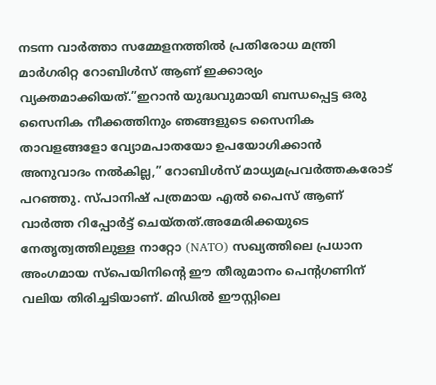നടന്ന വാർത്താ സമ്മേളനത്തിൽ പ്രതിരോധ മന്ത്രി മാർഗരിറ്റ റോബിൾസ് ആണ് ഇക്കാര്യം വ്യക്തമാക്കിയത്.”ഇറാൻ യുദ്ധവുമായി ബന്ധപ്പെട്ട ഒരു സൈനിക നീക്കത്തിനും ഞങ്ങളുടെ സൈനിക താവളങ്ങളോ വ്യോമപാതയോ ഉപയോഗിക്കാൻ അനുവാദം നൽകില്ല,” റോബിൾസ് മാധ്യമപ്രവർത്തകരോട് പറഞ്ഞു. സ്പാനിഷ് പത്രമായ എൽ പൈസ് ആണ് വാർത്ത റിപ്പോർട്ട് ചെയ്തത്.അമേരിക്കയുടെ നേതൃത്വത്തിലുള്ള നാറ്റോ (NATO) സഖ്യത്തിലെ പ്രധാന അംഗമായ സ്പെയിനിന്റെ ഈ തീരുമാനം പെന്റഗണിന് വലിയ തിരിച്ചടിയാണ്. മിഡിൽ ഈസ്റ്റിലെ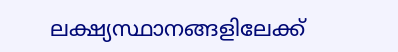ലക്ഷ്യസ്ഥാനങ്ങളിലേക്ക്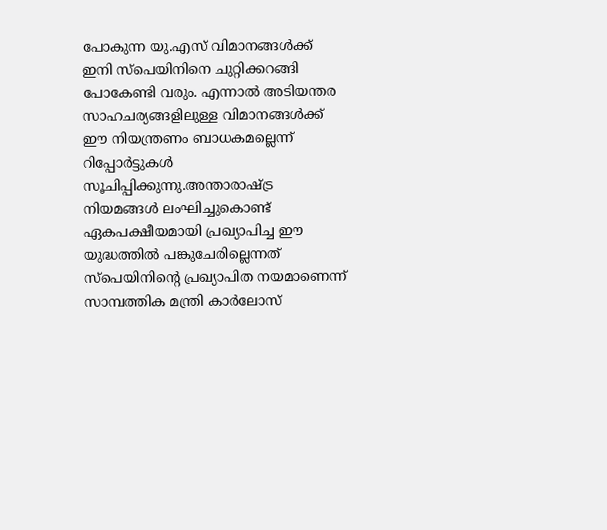പോകുന്ന യു.എസ് വിമാനങ്ങൾക്ക് ഇനി സ്പെയിനിനെ ചുറ്റിക്കറങ്ങി പോകേണ്ടി വരും. എന്നാൽ അടിയന്തര സാഹചര്യങ്ങളിലുള്ള വിമാനങ്ങൾക്ക് ഈ നിയന്ത്രണം ബാധകമല്ലെന്ന് റിപ്പോർട്ടുകൾ സൂചിപ്പിക്കുന്നു.അന്താരാഷ്ട്ര നിയമങ്ങൾ ലംഘിച്ചുകൊണ്ട് ഏകപക്ഷീയമായി പ്രഖ്യാപിച്ച ഈ യുദ്ധത്തിൽ പങ്കുചേരില്ലെന്നത് സ്പെയിനിന്റെ പ്രഖ്യാപിത നയമാണെന്ന് സാമ്പത്തിക മന്ത്രി കാർലോസ്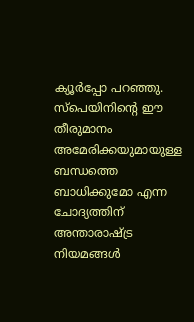ക്യൂർപ്പോ പറഞ്ഞു. സ്പെയിനിന്റെ ഈ തീരുമാനം അമേരിക്കയുമായുള്ള ബന്ധത്തെ ബാധിക്കുമോ എന്ന ചോദ്യത്തിന് അന്താരാഷ്ട്ര നിയമങ്ങൾ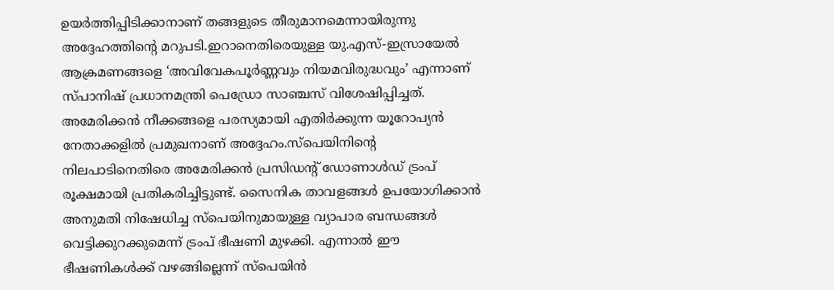ഉയർത്തിപ്പിടിക്കാനാണ് തങ്ങളുടെ തീരുമാനമെന്നായിരുന്നു അദ്ദേഹത്തിന്റെ മറുപടി.ഇറാനെതിരെയുള്ള യു.എസ്-ഇസ്രായേൽ ആക്രമണങ്ങളെ ‘അവിവേകപൂർണ്ണവും നിയമവിരുദ്ധവും’ എന്നാണ് സ്പാനിഷ് പ്രധാനമന്ത്രി പെഡ്രോ സാഞ്ചസ് വിശേഷിപ്പിച്ചത്. അമേരിക്കൻ നീക്കങ്ങളെ പരസ്യമായി എതിർക്കുന്ന യൂറോപ്യൻ നേതാക്കളിൽ പ്രമുഖനാണ് അദ്ദേഹം.സ്പെയിനിന്റെ നിലപാടിനെതിരെ അമേരിക്കൻ പ്രസിഡന്റ് ഡോണാൾഡ് ട്രംപ് രൂക്ഷമായി പ്രതികരിച്ചിട്ടുണ്ട്. സൈനിക താവളങ്ങൾ ഉപയോഗിക്കാൻ അനുമതി നിഷേധിച്ച സ്പെയിനുമായുള്ള വ്യാപാര ബന്ധങ്ങൾ വെട്ടിക്കുറക്കുമെന്ന് ട്രംപ് ഭീഷണി മുഴക്കി. എന്നാൽ ഈ ഭീഷണികൾക്ക് വഴങ്ങില്ലെന്ന് സ്പെയിൻ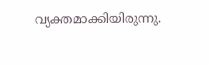വ്യക്തമാക്കിയിരുന്നു.